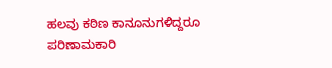ಹಲವು ಕಠಿಣ ಕಾನೂನುಗಳಿದ್ದರೂ ಪರಿಣಾಮಕಾರಿ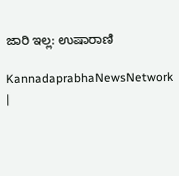ಜಾರಿ ಇಲ್ಲ: ಉಷಾರಾಣಿ

KannadaprabhaNewsNetwork |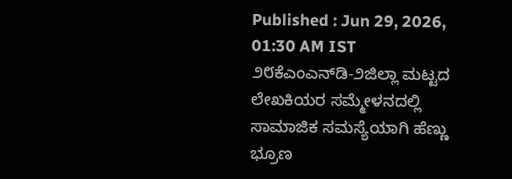Published : Jun 29, 2026, 01:30 AM IST
೨೮ಕೆಎಂಎನ್‌ಡಿ-೨ಜಿಲ್ಲಾ ಮಟ್ಟದ ಲೇಖಕಿಯರ ಸಮ್ಮೇಳನದಲ್ಲಿ ಸಾಮಾಜಿಕ ಸಮಸ್ಯೆಯಾಗಿ ಹೆಣ್ಣು ಭ್ರೂಣ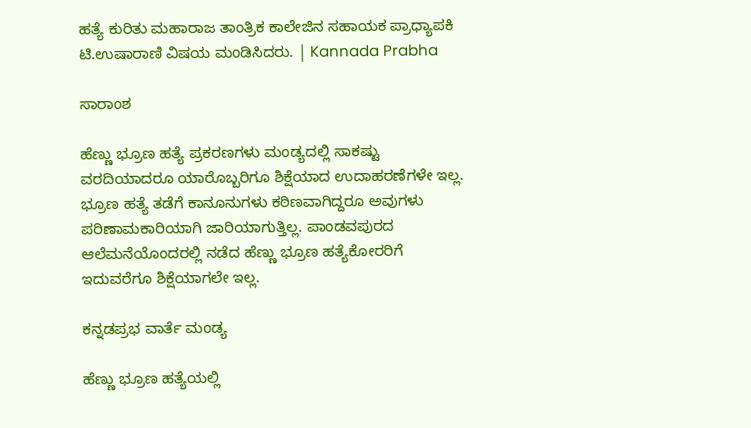ಹತ್ಯೆ ಕುರಿತು ಮಹಾರಾಜ ತಾಂತ್ರಿಕ ಕಾಲೇಜಿನ ಸಹಾಯಕ ಪ್ರಾಧ್ಯಾಪಕಿ ಟಿ.ಉಷಾರಾಣಿ ವಿಷಯ ಮಂಡಿಸಿದರು. | Kannada Prabha

ಸಾರಾಂಶ

ಹೆಣ್ಣು ಭ್ರೂಣ ಹತ್ಯೆ ಪ್ರಕರಣಗಳು ಮಂಡ್ಯದಲ್ಲಿ ಸಾಕಷ್ಟು ವರದಿಯಾದರೂ ಯಾರೊಬ್ಬರಿಗೂ ಶಿಕ್ಷೆಯಾದ ಉದಾಹರಣೆಗಳೇ ಇಲ್ಲ. ಭ್ರೂಣ ಹತ್ಯೆ ತಡೆಗೆ ಕಾನೂನುಗಳು ಕಠಿಣವಾಗಿದ್ದರೂ ಅವುಗಳು ಪರಿಣಾಮಕಾರಿಯಾಗಿ ಜಾರಿಯಾಗುತ್ತಿಲ್ಲ. ಪಾಂಡವಪುರದ ಆಲೆಮನೆಯೊಂದರಲ್ಲಿ ನಡೆದ ಹೆಣ್ಣು ಭ್ರೂಣ ಹತ್ಯೆಕೋರರಿಗೆ ಇದುವರೆಗೂ ಶಿಕ್ಷೆಯಾಗಲೇ ಇಲ್ಲ.

ಕನ್ನಡಪ್ರಭ ವಾರ್ತೆ ಮಂಡ್ಯ

ಹೆಣ್ಣು ಭ್ರೂಣ ಹತ್ಯೆಯಲ್ಲಿ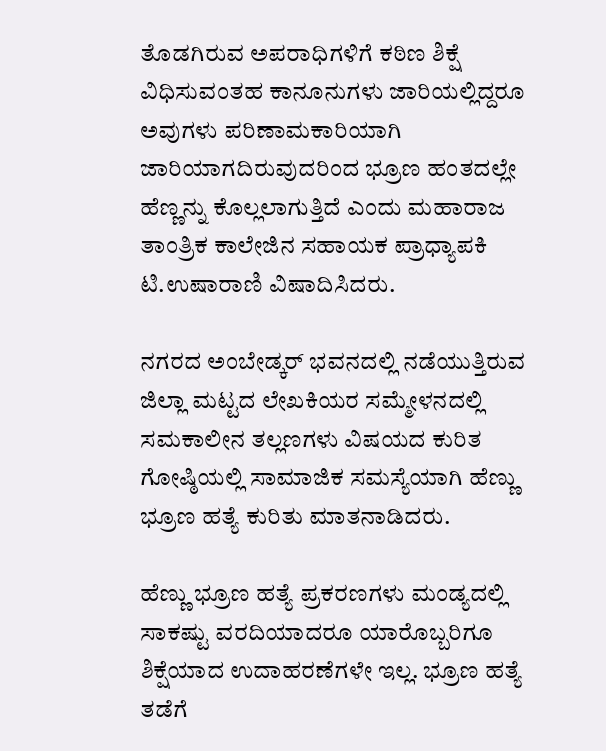ತೊಡಗಿರುವ ಅಪರಾಧಿಗಳಿಗೆ ಕಠಿಣ ಶಿಕ್ಷೆ ವಿಧಿಸುವಂತಹ ಕಾನೂನುಗಳು ಜಾರಿಯಲ್ಲಿದ್ದರೂ ಅವುಗಳು ಪರಿಣಾಮಕಾರಿಯಾಗಿ ಜಾರಿಯಾಗದಿರುವುದರಿಂದ ಭ್ರೂಣ ಹಂತದಲ್ಲೇ ಹೆಣ್ಣನ್ನು ಕೊಲ್ಲಲಾಗುತ್ತಿದೆ ಎಂದು ಮಹಾರಾಜ ತಾಂತ್ರಿಕ ಕಾಲೇಜಿನ ಸಹಾಯಕ ಪ್ರಾಧ್ಯಾಪಕಿ ಟಿ.ಉಷಾರಾಣಿ ವಿಷಾದಿಸಿದರು.

ನಗರದ ಅಂಬೇಡ್ಕರ್ ಭವನದಲ್ಲಿ ನಡೆಯುತ್ತಿರುವ ಜಿಲ್ಲಾ ಮಟ್ಟದ ಲೇಖಕಿಯರ ಸಮ್ಮೇಳನದಲ್ಲಿ ಸಮಕಾಲೀನ ತಲ್ಲಣಗಳು ವಿಷಯದ ಕುರಿತ ಗೋಷ್ಠಿಯಲ್ಲಿ ಸಾಮಾಜಿಕ ಸಮಸ್ಯೆಯಾಗಿ ಹೆಣ್ಣು ಭ್ರೂಣ ಹತ್ಯೆ ಕುರಿತು ಮಾತನಾಡಿದರು.

ಹೆಣ್ಣು ಭ್ರೂಣ ಹತ್ಯೆ ಪ್ರಕರಣಗಳು ಮಂಡ್ಯದಲ್ಲಿ ಸಾಕಷ್ಟು ವರದಿಯಾದರೂ ಯಾರೊಬ್ಬರಿಗೂ ಶಿಕ್ಷೆಯಾದ ಉದಾಹರಣೆಗಳೇ ಇಲ್ಲ. ಭ್ರೂಣ ಹತ್ಯೆ ತಡೆಗೆ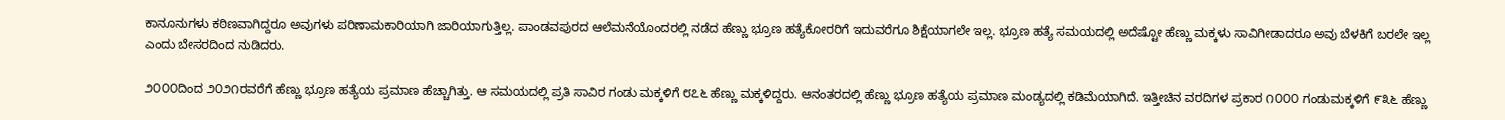ಕಾನೂನುಗಳು ಕಠಿಣವಾಗಿದ್ದರೂ ಅವುಗಳು ಪರಿಣಾಮಕಾರಿಯಾಗಿ ಜಾರಿಯಾಗುತ್ತಿಲ್ಲ. ಪಾಂಡವಪುರದ ಆಲೆಮನೆಯೊಂದರಲ್ಲಿ ನಡೆದ ಹೆಣ್ಣು ಭ್ರೂಣ ಹತ್ಯೆಕೋರರಿಗೆ ಇದುವರೆಗೂ ಶಿಕ್ಷೆಯಾಗಲೇ ಇಲ್ಲ. ಭ್ರೂಣ ಹತ್ಯೆ ಸಮಯದಲ್ಲಿ ಅದೆಷ್ಟೋ ಹೆಣ್ಣು ಮಕ್ಕಳು ಸಾವಿಗೀಡಾದರೂ ಅವು ಬೆಳಕಿಗೆ ಬರಲೇ ಇಲ್ಲ ಎಂದು ಬೇಸರದಿಂದ ನುಡಿದರು.

೨೦೦೦ದಿಂದ ೨೦೨೧ರವರೆಗೆ ಹೆಣ್ಣು ಭ್ರೂಣ ಹತ್ಯೆಯ ಪ್ರಮಾಣ ಹೆಚ್ಚಾಗಿತ್ತು. ಆ ಸಮಯದಲ್ಲಿ ಪ್ರತಿ ಸಾವಿರ ಗಂಡು ಮಕ್ಕಳಿಗೆ ೮೭೬ ಹೆಣ್ಣು ಮಕ್ಕಳಿದ್ದರು. ಆನಂತರದಲ್ಲಿ ಹೆಣ್ಣು ಭ್ರೂಣ ಹತ್ಯೆಯ ಪ್ರಮಾಣ ಮಂಡ್ಯದಲ್ಲಿ ಕಡಿಮೆಯಾಗಿದೆ. ಇತ್ತೀಚಿನ ವರದಿಗಳ ಪ್ರಕಾರ ೧೦೦೦ ಗಂಡುಮಕ್ಕಳಿಗೆ ೯೩೬ ಹೆಣ್ಣು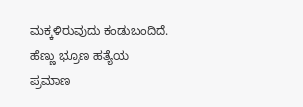ಮಕ್ಕಳಿರುವುದು ಕಂಡುಬಂದಿದೆ. ಹೆಣ್ಣು ಭ್ರೂಣ ಹತ್ಯೆಯ ಪ್ರಮಾಣ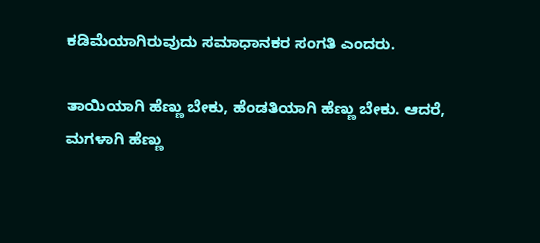ಕಡಿಮೆಯಾಗಿರುವುದು ಸಮಾಧಾನಕರ ಸಂಗತಿ ಎಂದರು.

ತಾಯಿಯಾಗಿ ಹೆಣ್ಣು ಬೇಕು, ಹೆಂಡತಿಯಾಗಿ ಹೆಣ್ಣು ಬೇಕು. ಆದರೆ, ಮಗಳಾಗಿ ಹೆಣ್ಣು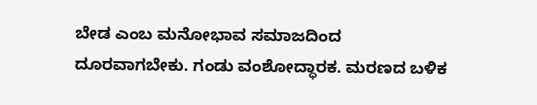ಬೇಡ ಎಂಬ ಮನೋಭಾವ ಸಮಾಜದಿಂದ ದೂರವಾಗಬೇಕು. ಗಂಡು ವಂಶೋದ್ಧಾರಕ. ಮರಣದ ಬಳಿಕ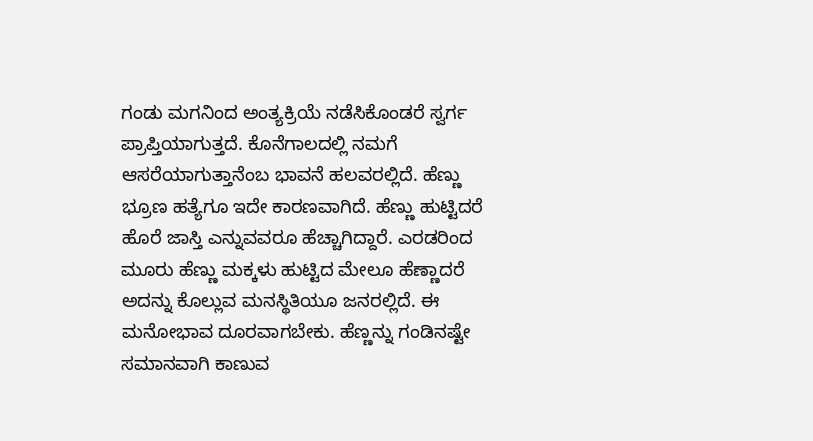ಗಂಡು ಮಗನಿಂದ ಅಂತ್ಯಕ್ರಿಯೆ ನಡೆಸಿಕೊಂಡರೆ ಸ್ವರ್ಗ ಪ್ರಾಪ್ತಿಯಾಗುತ್ತದೆ. ಕೊನೆಗಾಲದಲ್ಲಿ ನಮಗೆ ಆಸರೆಯಾಗುತ್ತಾನೆಂಬ ಭಾವನೆ ಹಲವರಲ್ಲಿದೆ. ಹೆಣ್ಣು ಭ್ರೂಣ ಹತ್ಯೆಗೂ ಇದೇ ಕಾರಣವಾಗಿದೆ. ಹೆಣ್ಣು ಹುಟ್ಟಿದರೆ ಹೊರೆ ಜಾಸ್ತಿ ಎನ್ನುವವರೂ ಹೆಚ್ಚಾಗಿದ್ದಾರೆ. ಎರಡರಿಂದ ಮೂರು ಹೆಣ್ಣು ಮಕ್ಕಳು ಹುಟ್ಟಿದ ಮೇಲೂ ಹೆಣ್ಣಾದರೆ ಅದನ್ನು ಕೊಲ್ಲುವ ಮನಸ್ಥಿತಿಯೂ ಜನರಲ್ಲಿದೆ. ಈ ಮನೋಭಾವ ದೂರವಾಗಬೇಕು. ಹೆಣ್ಣನ್ನು ಗಂಡಿನಷ್ಟೇ ಸಮಾನವಾಗಿ ಕಾಣುವ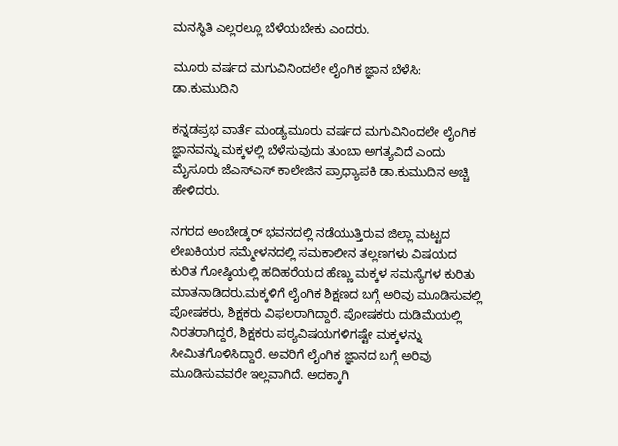ಮನಸ್ಥಿತಿ ಎಲ್ಲರಲ್ಲೂ ಬೆಳೆಯಬೇಕು ಎಂದರು.

ಮೂರು ವರ್ಷದ ಮಗುವಿನಿಂದಲೇ ಲೈಂಗಿಕ ಜ್ಞಾನ ಬೆಳೆಸಿ: ಡಾ.ಕುಮುದಿನಿ

ಕನ್ನಡಪ್ರಭ ವಾರ್ತೆ ಮಂಡ್ಯಮೂರು ವರ್ಷದ ಮಗುವಿನಿಂದಲೇ ಲೈಂಗಿಕ ಜ್ಞಾನವನ್ನು ಮಕ್ಕಳಲ್ಲಿ ಬೆಳೆಸುವುದು ತುಂಬಾ ಅಗತ್ಯವಿದೆ ಎಂದು ಮೈಸೂರು ಜೆಎಸ್‌ಎಸ್ ಕಾಲೇಜಿನ ಪ್ರಾಧ್ಯಾಪಕಿ ಡಾ.ಕುಮುದಿನ ಅಚ್ಚಿ ಹೇಳಿದರು.

ನಗರದ ಅಂಬೇಡ್ಕರ್ ಭವನದಲ್ಲಿ ನಡೆಯುತ್ತಿರುವ ಜಿಲ್ಲಾ ಮಟ್ಟದ ಲೇಖಕಿಯರ ಸಮ್ಮೇಳನದಲ್ಲಿ ಸಮಕಾಲೀನ ತಲ್ಲಣಗಳು ವಿಷಯದ ಕುರಿತ ಗೋಷ್ಠಿಯಲ್ಲಿ ಹದಿಹರೆಯದ ಹೆಣ್ಣು ಮಕ್ಕಳ ಸಮಸ್ಯೆಗಳ ಕುರಿತು ಮಾತನಾಡಿದರು.ಮಕ್ಕಳಿಗೆ ಲೈಂಗಿಕ ಶಿಕ್ಷಣದ ಬಗ್ಗೆ ಅರಿವು ಮೂಡಿಸುವಲ್ಲಿ ಪೋಷಕರು, ಶಿಕ್ಷಕರು ವಿಫಲರಾಗಿದ್ದಾರೆ. ಪೋಷಕರು ದುಡಿಮೆಯಲ್ಲಿ ನಿರತರಾಗಿದ್ದರೆ, ಶಿಕ್ಷಕರು ಪಠ್ಯವಿಷಯಗಳಿಗಷ್ಟೇ ಮಕ್ಕಳನ್ನು ಸೀಮಿತಗೊಳಿಸಿದ್ದಾರೆ. ಅವರಿಗೆ ಲೈಂಗಿಕ ಜ್ಞಾನದ ಬಗ್ಗೆ ಅರಿವು ಮೂಡಿಸುವವರೇ ಇಲ್ಲವಾಗಿದೆ. ಅದಕ್ಕಾಗಿ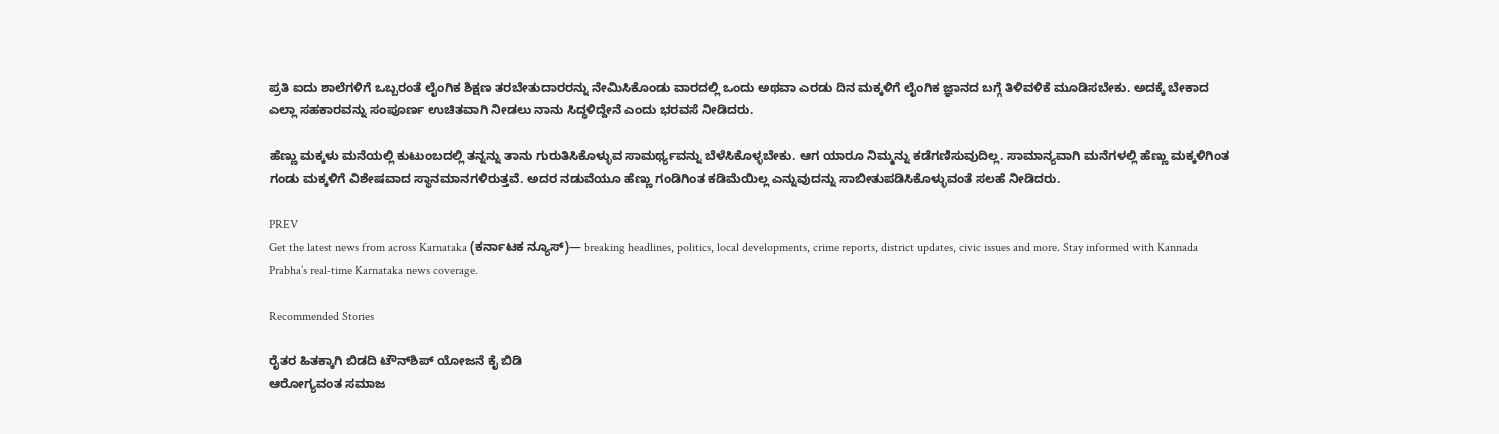ಪ್ರತಿ ಐದು ಶಾಲೆಗಳಿಗೆ ಒಬ್ಬರಂತೆ ಲೈಂಗಿಕ ಶಿಕ್ಷಣ ತರಬೇತುದಾರರನ್ನು ನೇಮಿಸಿಕೊಂಡು ವಾರದಲ್ಲಿ ಒಂದು ಅಥವಾ ಎರಡು ದಿನ ಮಕ್ಕಳಿಗೆ ಲೈಂಗಿಕ ಜ್ಞಾನದ ಬಗ್ಗೆ ತಿಳಿವಳಿಕೆ ಮೂಡಿಸಬೇಕು. ಅದಕ್ಕೆ ಬೇಕಾದ ಎಲ್ಲಾ ಸಹಕಾರವನ್ನು ಸಂಪೂರ್ಣ ಉಚಿತವಾಗಿ ನೀಡಲು ನಾನು ಸಿದ್ಧಳಿದ್ದೇನೆ ಎಂದು ಭರವಸೆ ನೀಡಿದರು.

ಹೆಣ್ಣು ಮಕ್ಕಳು ಮನೆಯಲ್ಲಿ ಕುಟುಂಬದಲ್ಲಿ ತನ್ನನ್ನು ತಾನು ಗುರುತಿಸಿಕೊಳ್ಳುವ ಸಾಮರ್ಥ್ಯವನ್ನು ಬೆಳೆಸಿಕೊಳ್ಳಬೇಕು. ಆಗ ಯಾರೂ ನಿಮ್ಮನ್ನು ಕಡೆಗಣಿಸುವುದಿಲ್ಲ. ಸಾಮಾನ್ಯವಾಗಿ ಮನೆಗಳಲ್ಲಿ ಹೆಣ್ಣು ಮಕ್ಕಳಿಗಿಂತ ಗಂಡು ಮಕ್ಕಳಿಗೆ ವಿಶೇಷವಾದ ಸ್ಥಾನಮಾನಗಳಿರುತ್ತವೆ. ಅದರ ನಡುವೆಯೂ ಹೆಣ್ಣು ಗಂಡಿಗಿಂತ ಕಡಿಮೆಯಿಲ್ಲ ಎನ್ನುವುದನ್ನು ಸಾಬೀತುಪಡಿಸಿಕೊಳ್ಳುವಂತೆ ಸಲಹೆ ನೀಡಿದರು.

PREV
Get the latest news from across Karnataka (ಕರ್ನಾಟಕ ನ್ಯೂಸ್)— breaking headlines, politics, local developments, crime reports, district updates, civic issues and more. Stay informed with Kannada Prabha’s real‑time Karnataka news coverage.

Recommended Stories

ರೈತರ ಹಿತಕ್ಕಾಗಿ ಬಿಡದಿ ಟೌನ್‌ಶಿಪ್ ಯೋಜನೆ ಕೈ ಬಿಡಿ
ಆರೋಗ್ಯವಂತ ಸಮಾಜ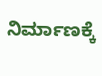ನಿರ್ಮಾಣಕ್ಕೆ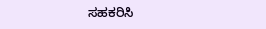ಸಹಕರಿಸಿ